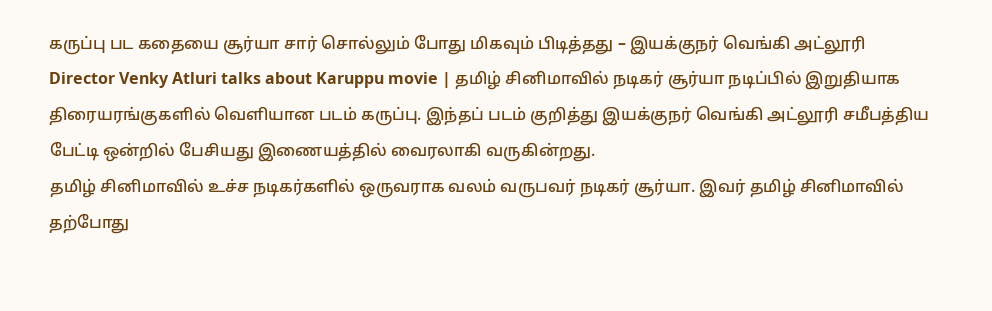கருப்பு பட கதையை சூர்யா சார் சொல்லும் போது மிகவும் பிடித்தது – இயக்குநர் வெங்கி அட்லூரி
Director Venky Atluri talks about Karuppu movie | தமிழ் சினிமாவில் நடிகர் சூர்யா நடிப்பில் இறுதியாக திரையரங்குகளில் வெளியான படம் கருப்பு. இந்தப் படம் குறித்து இயக்குநர் வெங்கி அட்லூரி சமீபத்திய பேட்டி ஒன்றில் பேசியது இணையத்தில் வைரலாகி வருகின்றது.
தமிழ் சினிமாவில் உச்ச நடிகர்களில் ஒருவராக வலம் வருபவர் நடிகர் சூர்யா. இவர் தமிழ் சினிமாவில் தற்போது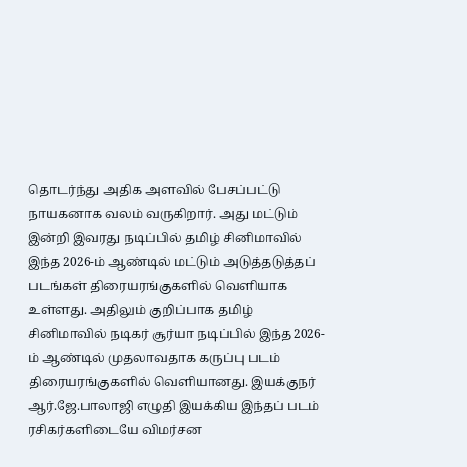தொடர்ந்து அதிக அளவில் பேசப்பட்டு நாயகனாக வலம் வருகிறார். அது மட்டும் இன்றி இவரது நடிப்பில் தமிழ் சினிமாவில் இந்த 2026-ம் ஆண்டில் மட்டும் அடுத்தடுத்தப் படங்கள் திரையரங்குகளில் வெளியாக உள்ளது. அதிலும் குறிப்பாக தமிழ் சினிமாவில் நடிகர் சூர்யா நடிப்பில் இந்த 2026-ம் ஆண்டில் முதலாவதாக கருப்பு படம் திரையரங்குகளில் வெளியானது. இயக்குநர் ஆர்.ஜே.பாலாஜி எழுதி இயக்கிய இந்தப் படம் ரசிகர்களிடையே விமர்சன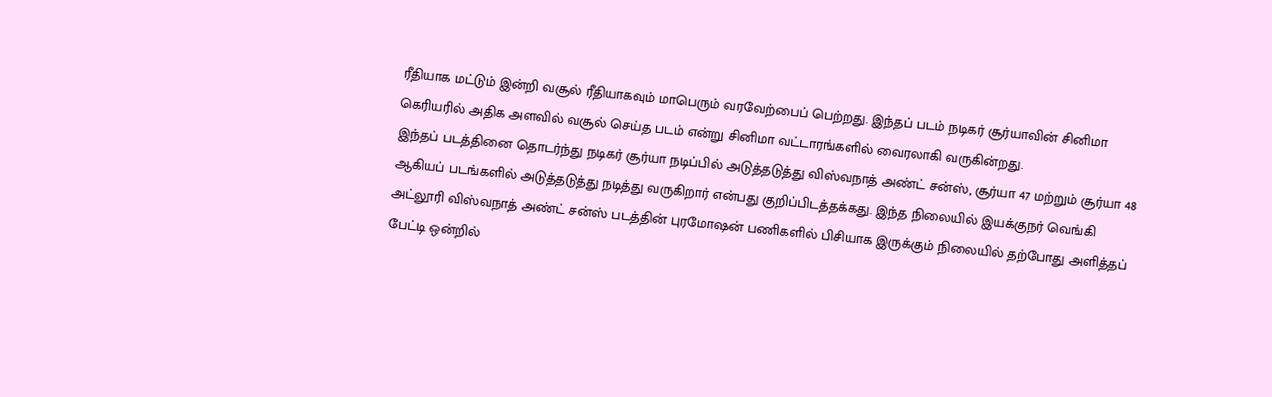ரீதியாக மட்டும் இன்றி வசூல் ரீதியாகவும் மாபெரும் வரவேற்பைப் பெற்றது. இந்தப் படம் நடிகர் சூர்யாவின் சினிமா கெரியரில் அதிக அளவில் வசூல் செய்த படம் என்று சினிமா வட்டாரங்களில் வைரலாகி வருகின்றது.
இந்தப் படத்தினை தொடர்ந்து நடிகர் சூர்யா நடிப்பில் அடுத்தடுத்து விஸ்வநாத் அண்ட் சன்ஸ், சூர்யா 47 மற்றும் சூர்யா 48 ஆகியப் படங்களில் அடுத்தடுத்து நடித்து வருகிறார் என்பது குறிப்பிடத்தக்கது. இந்த நிலையில் இயக்குநர் வெங்கி அட்லூரி விஸ்வநாத் அண்ட் சன்ஸ் படத்தின் புரமோஷன் பணிகளில் பிசியாக இருக்கும் நிலையில் தற்போது அளித்தப் பேட்டி ஒன்றில்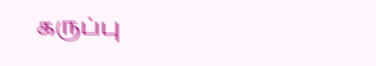கருப்பு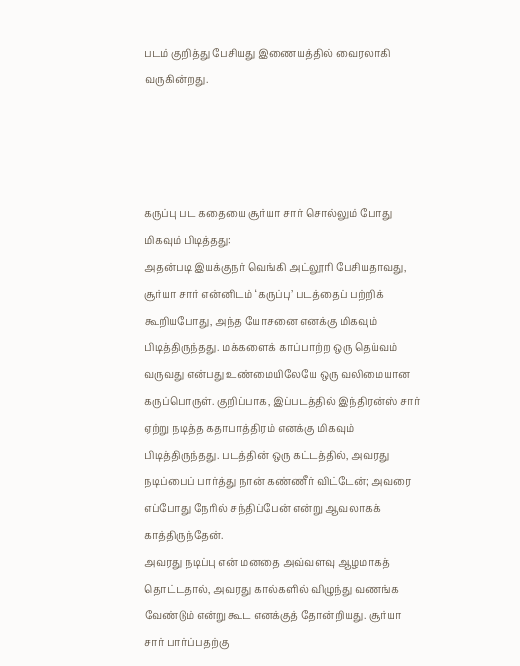படம் குறித்து பேசியது இணையத்தில் வைரலாகி வருகின்றது.




கருப்பு பட கதையை சூர்யா சார் சொல்லும் போது மிகவும் பிடித்தது:
அதன்படி இயக்குநர் வெங்கி அட்லூரி பேசியதாவது, சூர்யா சார் என்னிடம் ‘கருப்பு’ படத்தைப் பற்றிக் கூறியபோது, அந்த யோசனை எனக்கு மிகவும் பிடித்திருந்தது. மக்களைக் காப்பாற்ற ஒரு தெய்வம் வருவது என்பது உண்மையிலேயே ஒரு வலிமையான கருப்பொருள். குறிப்பாக, இப்படத்தில் இந்திரன்ஸ் சார் ஏற்று நடித்த கதாபாத்திரம் எனக்கு மிகவும் பிடித்திருந்தது. படத்தின் ஒரு கட்டத்தில், அவரது நடிப்பைப் பார்த்து நான் கண்ணீர் விட்டேன்; அவரை எப்போது நேரில் சந்திப்பேன் என்று ஆவலாகக் காத்திருந்தேன்.
அவரது நடிப்பு என் மனதை அவ்வளவு ஆழமாகத் தொட்டதால், அவரது கால்களில் விழுந்து வணங்க வேண்டும் என்று கூட எனக்குத் தோன்றியது. சூர்யா சார் பார்ப்பதற்கு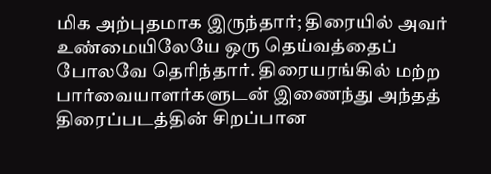மிக அற்புதமாக இருந்தார்; திரையில் அவர் உண்மையிலேயே ஒரு தெய்வத்தைப் போலவே தெரிந்தார். திரையரங்கில் மற்ற பார்வையாளர்களுடன் இணைந்து அந்தத் திரைப்படத்தின் சிறப்பான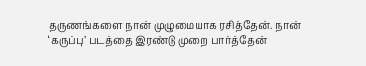தருணங்களை நான் முழுமையாக ரசித்தேன். நான் ‘கருப்பு’ படத்தை இரண்டு முறை பார்த்தேன்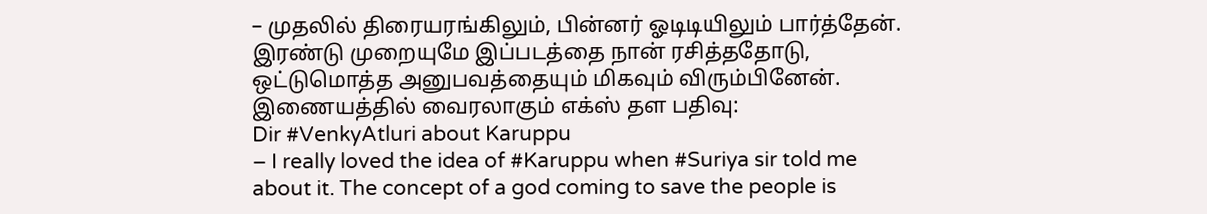– முதலில் திரையரங்கிலும், பின்னர் ஓடிடியிலும் பார்த்தேன். இரண்டு முறையுமே இப்படத்தை நான் ரசித்ததோடு, ஒட்டுமொத்த அனுபவத்தையும் மிகவும் விரும்பினேன்.
இணையத்தில் வைரலாகும் எக்ஸ் தள பதிவு:
Dir #VenkyAtluri about Karuppu
– I really loved the idea of #Karuppu when #Suriya sir told me about it. The concept of a god coming to save the people is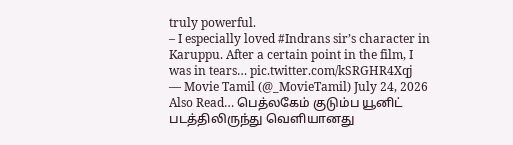truly powerful.
– I especially loved #Indrans sir’s character in Karuppu. After a certain point in the film, I was in tears… pic.twitter.com/kSRGHR4Xqj
— Movie Tamil (@_MovieTamil) July 24, 2026
Also Read… பெத்லகேம் குடும்ப யூனிட் படத்திலிருந்து வெளியானது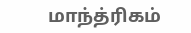மாந்த்ரிகம்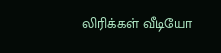லிரிக்கள் வீடியோ